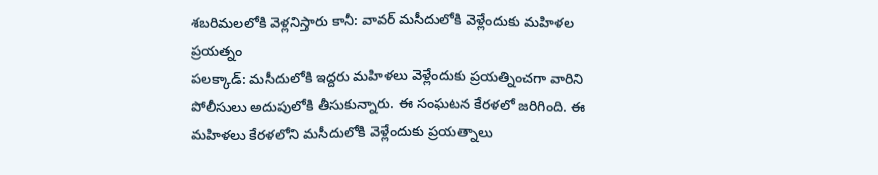శబరిమలలోకి వెళ్లనిస్తారు కానీ: వావర్ మసీదులోకి వెళ్లేందుకు మహిళల ప్రయత్నం
పలక్కాడ్: మసీదులోకి ఇద్దరు మహిళలు వెళ్లేందుకు ప్రయత్నించగా వారిని పోలీసులు అదుపులోకి తీసుకున్నారు. ఈ సంఘటన కేరళలో జరిగింది. ఈ మహిళలు కేరళలోని మసీదులోకి వెళ్లేందుకు ప్రయత్నాలు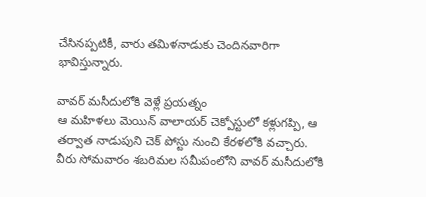చేసినప్పటికీ, వారు తమిళనాడుకు చెందినవారిగా భావిస్తున్నారు.

వావర్ మసీదులోకి వెళ్లే ప్రయత్నం
ఆ మహిళలు మెయిన్ వాలాయర్ చెక్పోస్టులో కళ్లుగప్పి, ఆ తర్వాత నాడుపుని చెక్ పోస్టు నుంచి కేరళలోకి వచ్చారు. వీరు సోమవారం శబరిమల సమీపంలోని వావర్ మసీదులోకి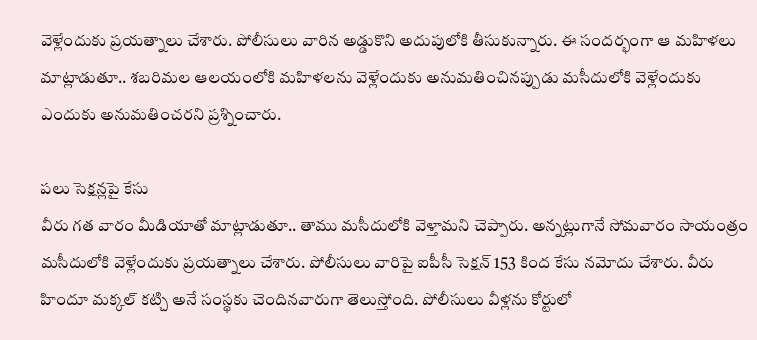వెళ్లేందుకు ప్రయత్నాలు చేశారు. పోలీసులు వారిన అడ్డుకొని అదుపులోకి తీసుకున్నారు. ఈ సందర్భంగా ఆ మహిళలు మాట్లాడుతూ.. శబరిమల ఆలయంలోకి మహిళలను వెళ్లేందుకు అనుమతించినప్పుడు మసీదులోకి వెళ్లేందుకు ఎందుకు అనుమతించరని ప్రశ్నించారు.

పలు సెక్షన్లపై కేసు
వీరు గత వారం మీడియాతో మాట్లాడుతూ.. తాము మసీదులోకి వెళ్తామని చెప్పారు. అన్నట్లుగానే సోమవారం సాయంత్రం మసీదులోకి వెళ్లేందుకు ప్రయత్నాలు చేశారు. పోలీసులు వారిపై ఐపీసీ సెక్షన్ 153 కింద కేసు నమోదు చేశారు. వీరు హిందూ మక్కల్ కట్చి అనే సంస్థకు చెందినవారుగా తెలుస్తోంది. పోలీసులు వీళ్లను కోర్టులో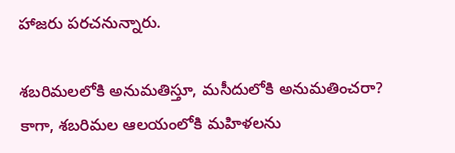హాజరు పరచనున్నారు.

శబరిమలలోకి అనుమతిస్తూ, మసీదులోకి అనుమతించరా?
కాగా, శబరిమల ఆలయంలోకి మహిళలను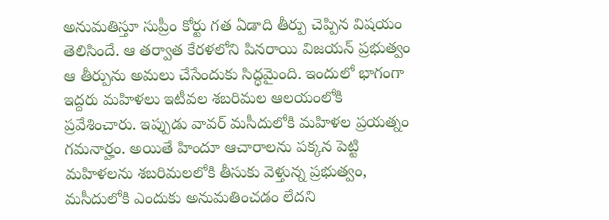అనుమతిస్తూ సుప్రీం కోర్టు గత ఏడాది తీర్పు చెప్పిన విషయం తెలిసిందే. ఆ తర్వాత కేరళలోని పినరాయి విజయన్ ప్రభుత్వం ఆ తీర్పును అమలు చేసేందుకు సిద్ధమైంది. ఇందులో భాగంగా ఇద్దరు మహిళలు ఇటీవల శబరిమల ఆలయంలోకి ప్రవేశించారు. ఇప్పుడు వావర్ మసీదులోకి మహిళల ప్రయత్నం గమనార్హం. అయితే హిందూ ఆచారాలను పక్కన పెట్టి మహిళలను శబరిమలలోకి తీసుకు వెళ్తున్న ప్రభుత్వం, మసీదులోకి ఎందుకు అనుమతించడం లేదని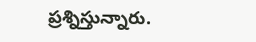ప్రశ్నిస్తున్నారు.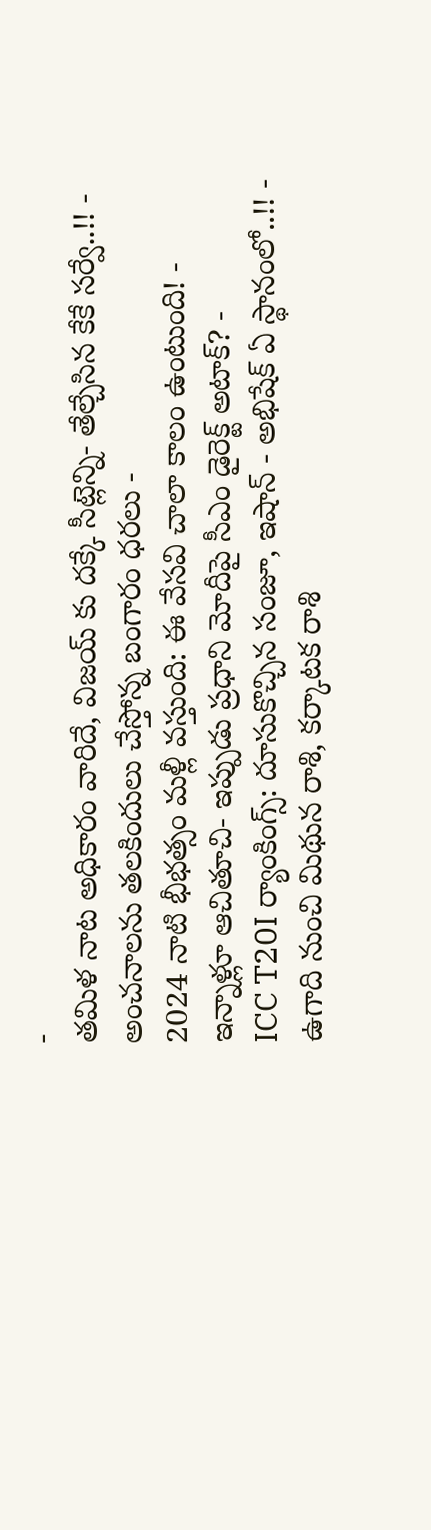-
తమిళ నాట అధికారం వారిదే, విజయ్ కు దక్కే సీట్లెన్ని- తేల్చేసిన కేకే సర్వే..!! -
అంచనాలను తలకిందులు చేస్తోన్న బంగారం ధరలు -
2024 నాటి భీభత్సం మళ్లీ వస్తుంది: ఈ వేసవి చాలా కాలం ఉంటుంది! -
ఇన్నాళ్లూ ఆచితూచి- ఇప్పుడు ప్రధాని మోదీపై సీఎం డైరెక్ట్ అటాక్? -
ICC T20I ర్యాంకింగ్స్: దూసుకొచ్చిన సంజూ, ఇషాన్ - అభిషేక్ ఏ స్థానంలో..!! -
ఉగాది నుంచి మిథున రాశి, కర్కాటక రాశి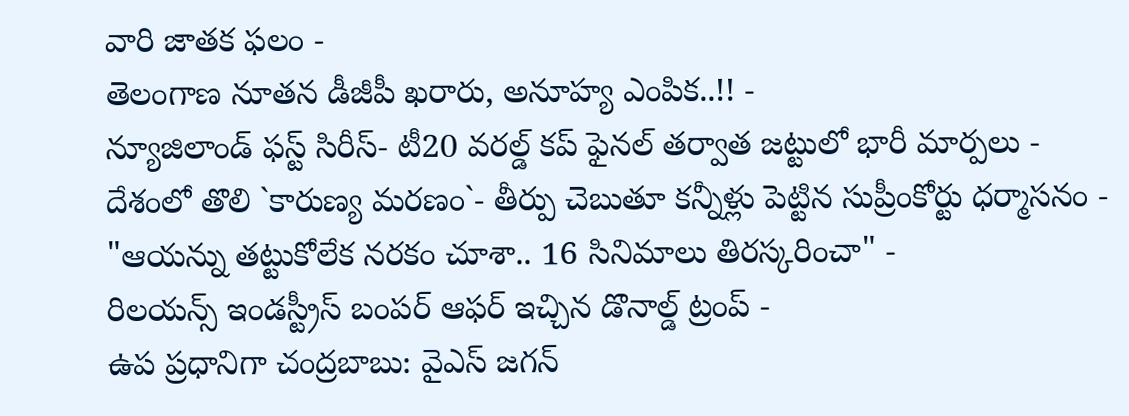వారి జాతక ఫలం -
తెలంగాణ నూతన డీజీపీ ఖరారు, అనూహ్య ఎంపిక..!! -
న్యూజిలాండ్ ఫస్ట్ సిరీస్- టీ20 వరల్డ్ కప్ ఫైనల్ తర్వాత జట్టులో భారీ మార్పలు -
దేశంలో తొలి `కారుణ్య మరణం`- తీర్పు చెబుతూ కన్నీళ్లు పెట్టిన సుప్రీంకోర్టు ధర్మాసనం -
"ఆయన్ను తట్టుకోలేక నరకం చూశా.. 16 సినిమాలు తిరస్కరించా" -
రిలయన్స్ ఇండస్ట్రీస్ బంపర్ ఆఫర్ ఇచ్చిన డొనాల్డ్ ట్రంప్ -
ఉప ప్రధానిగా చంద్రబాబు: వైఎస్ జగన్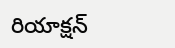రియాక్షన్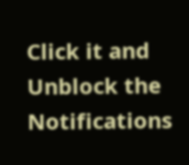Click it and Unblock the Notifications